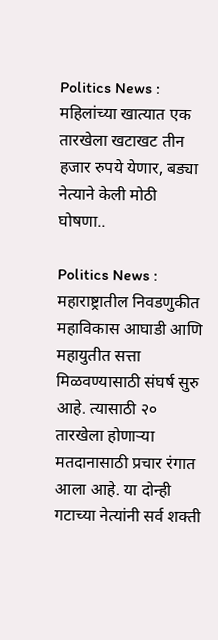Politics News : महिलांच्या खात्यात एक तारखेला खटाखट तीन हजार रुपये येणार, बड्या नेत्याने केली मोठी घोषणा..

Politics News : महाराष्ट्रातील निवडणुकीत महाविकास आघाडी आणि महायुतीत सत्ता मिळवण्यासाठी संघर्ष सुरु आहे. त्यासाठी २० तारखेला होणाऱ्या मतदानासाठी प्रचार रंगात आला आहे. या दोन्ही गटाच्या नेत्यांनी सर्व शक्ती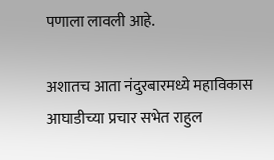पणाला लावली आहे.

अशातच आता नंदुरबारमध्ये महाविकास आघाडीच्या प्रचार सभेत राहुल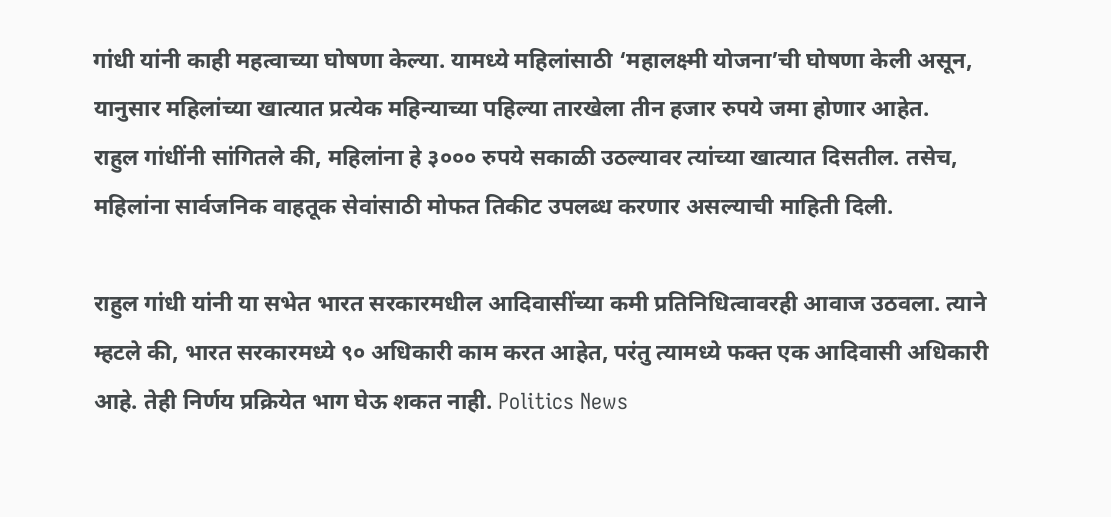गांधी यांनी काही महत्वाच्या घोषणा केल्या. यामध्ये महिलांसाठी ‘महालक्ष्मी योजना’ची घोषणा केली असून, यानुसार महिलांच्या खात्यात प्रत्येक महिन्याच्या पहिल्या तारखेला तीन हजार रुपये जमा होणार आहेत.
राहुल गांधींनी सांगितले की, महिलांना हे ३००० रुपये सकाळी उठल्यावर त्यांच्या खात्यात दिसतील. तसेच, महिलांना सार्वजनिक वाहतूक सेवांसाठी मोफत तिकीट उपलब्ध करणार असल्याची माहिती दिली.

राहुल गांधी यांनी या सभेत भारत सरकारमधील आदिवासींच्या कमी प्रतिनिधित्वावरही आवाज उठवला. त्याने म्हटले की, भारत सरकारमध्ये ९० अधिकारी काम करत आहेत, परंतु त्यामध्ये फक्त एक आदिवासी अधिकारी आहे. तेही निर्णय प्रक्रियेत भाग घेऊ शकत नाही. Politics News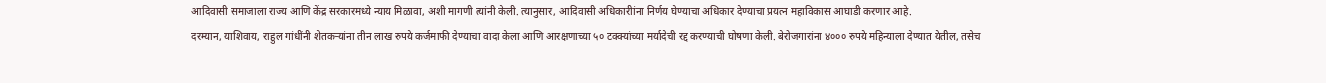आदिवासी समाजाला राज्य आणि केंद्र सरकारमध्ये न्याय मिळावा, अशी मागणी त्यांनी केली. त्यानुसार, आदिवासी अधिकारीांना निर्णय घेण्याचा अधिकार देण्याचा प्रयत्न महाविकास आघाडी करणार आहे.
दरम्यान, याशिवाय, राहुल गांधींनी शेतकऱ्यांना तीन लाख रुपये कर्जमाफी देण्याचा वादा केला आणि आरक्षणाच्या ५० टक्क्यांच्या मर्यादेची रद्द करण्याची घोषणा केली. बेरोजगारांना ४००० रुपये महिन्याला देण्यात येतील, तसेच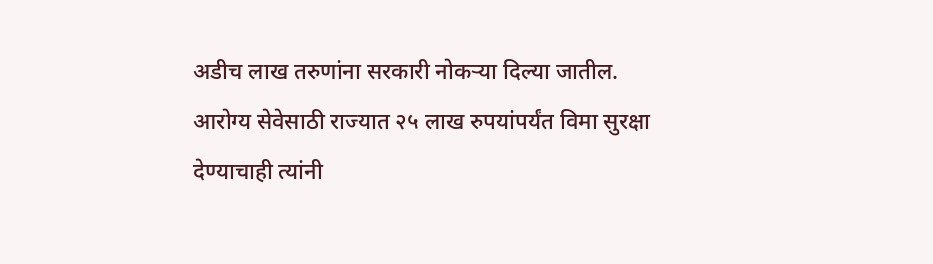अडीच लाख तरुणांना सरकारी नोकऱ्या दिल्या जातील.
आरोग्य सेवेसाठी राज्यात २५ लाख रुपयांपर्यंत विमा सुरक्षा देण्याचाही त्यांनी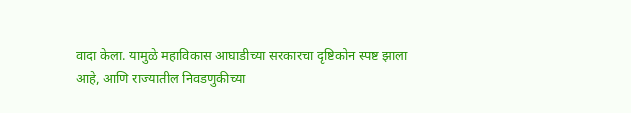वादा केला. यामुळे महाविकास आघाडीच्या सरकारचा दृष्टिकोन स्पष्ट झाला आहे, आणि राज्यातील निवडणुकीच्या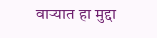वाऱ्यात हा मुद्दा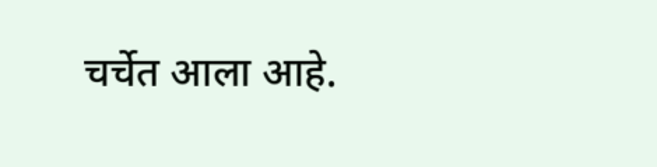चर्चेत आला आहे.